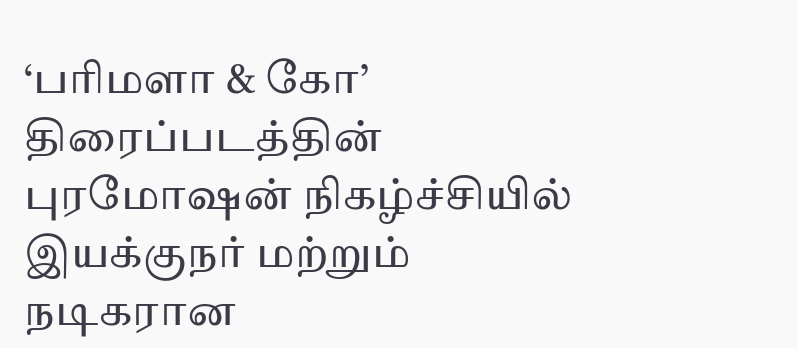‘பரிமளா & கோ’ திரைப்படத்தின் புரமோஷன் நிகழ்ச்சியில் இயக்குநர் மற்றும் நடிகரான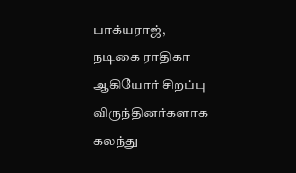பாக்யராஜ், நடிகை ராதிகா ஆகியோர் சிறப்பு விருந்தினர்களாக கலந்து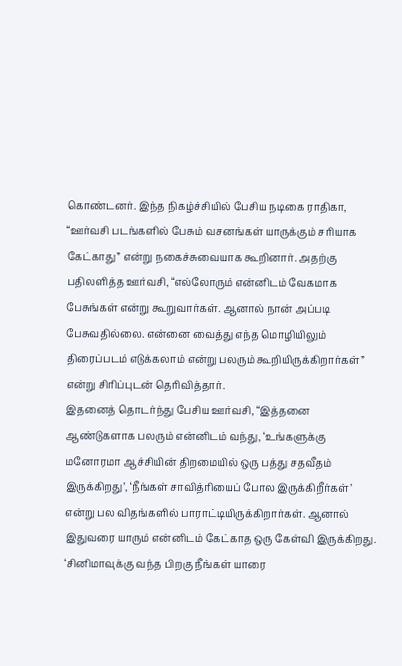கொண்டனர். இந்த நிகழ்ச்சியில் பேசிய நடிகை ராதிகா, “ஊர்வசி படங்களில் பேசும் வசனங்கள் யாருக்கும் சரியாக கேட்காது” என்று நகைச்சுவையாக கூறினார். அதற்கு பதிலளித்த ஊர்வசி, “எல்லோரும் என்னிடம் வேகமாக பேசுங்கள் என்று கூறுவார்கள். ஆனால் நான் அப்படி பேசுவதில்லை. என்னை வைத்து எந்த மொழியிலும் திரைப்படம் எடுக்கலாம் என்று பலரும் கூறியிருக்கிறார்கள்” என்று சிரிப்புடன் தெரிவித்தார்.
இதனைத் தொடர்ந்து பேசிய ஊர்வசி, “இத்தனை ஆண்டுகளாக பலரும் என்னிடம் வந்து, ‘உங்களுக்கு மனோரமா ஆச்சியின் திறமையில் ஒரு பத்து சதவீதம் இருக்கிறது’, ‘நீங்கள் சாவித்ரியைப் போல இருக்கிறீர்கள்’ என்று பல விதங்களில் பாராட்டியிருக்கிறார்கள். ஆனால் இதுவரை யாரும் என்னிடம் கேட்காத ஒரு கேள்வி இருக்கிறது. ‘சினிமாவுக்கு வந்த பிறகு நீங்கள் யாரை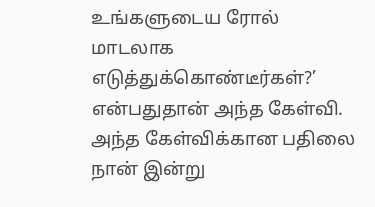உங்களுடைய ரோல் மாடலாக எடுத்துக்கொண்டீர்கள்?’ என்பதுதான் அந்த கேள்வி.
அந்த கேள்விக்கான பதிலை நான் இன்று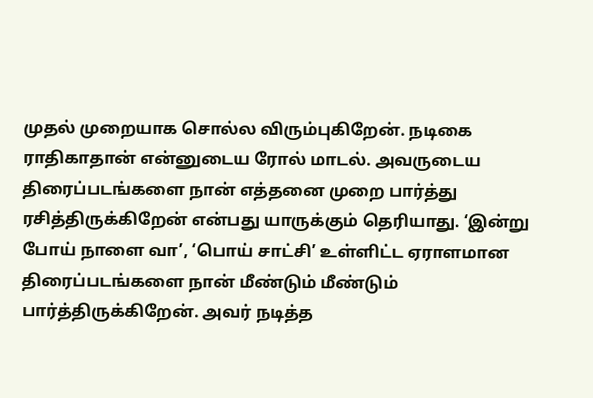முதல் முறையாக சொல்ல விரும்புகிறேன். நடிகை ராதிகாதான் என்னுடைய ரோல் மாடல். அவருடைய திரைப்படங்களை நான் எத்தனை முறை பார்த்து ரசித்திருக்கிறேன் என்பது யாருக்கும் தெரியாது. ‘இன்று போய் நாளை வா’, ‘பொய் சாட்சி’ உள்ளிட்ட ஏராளமான திரைப்படங்களை நான் மீண்டும் மீண்டும் பார்த்திருக்கிறேன். அவர் நடித்த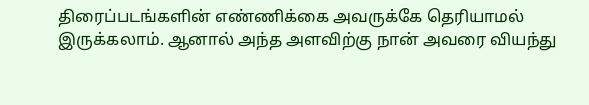திரைப்படங்களின் எண்ணிக்கை அவருக்கே தெரியாமல் இருக்கலாம். ஆனால் அந்த அளவிற்கு நான் அவரை வியந்து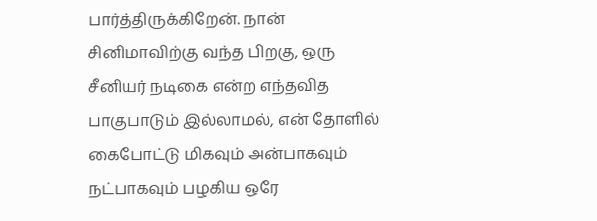பார்த்திருக்கிறேன். நான் சினிமாவிற்கு வந்த பிறகு, ஒரு சீனியர் நடிகை என்ற எந்தவித பாகுபாடும் இல்லாமல், என் தோளில் கைபோட்டு மிகவும் அன்பாகவும் நட்பாகவும் பழகிய ஒரே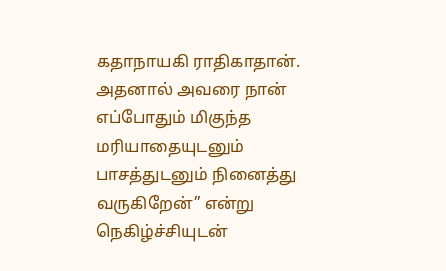கதாநாயகி ராதிகாதான். அதனால் அவரை நான் எப்போதும் மிகுந்த மரியாதையுடனும் பாசத்துடனும் நினைத்து வருகிறேன்” என்று நெகிழ்ச்சியுடன்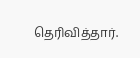தெரிவித்தார்.